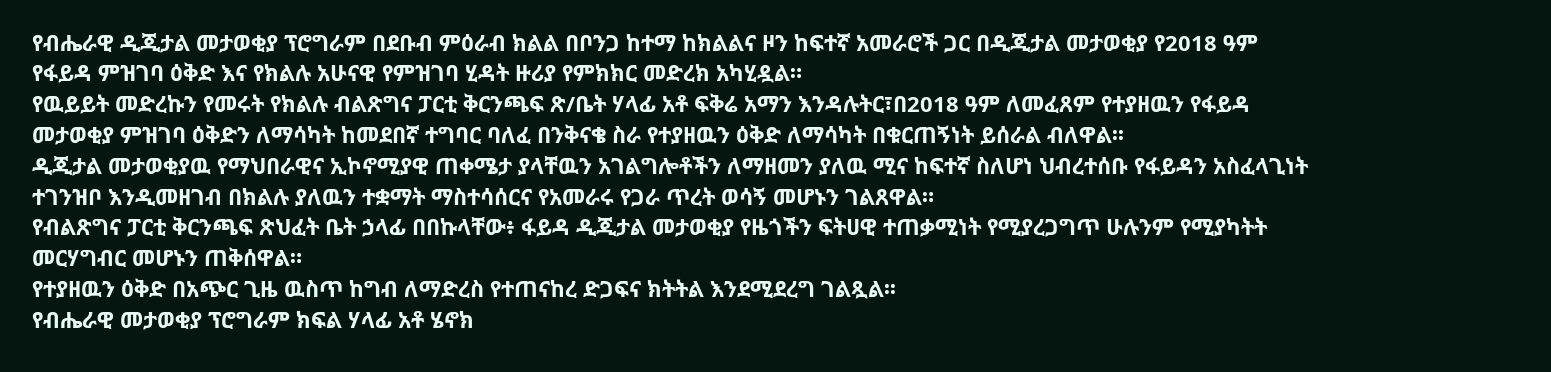የብሔራዊ ዲጂታል መታወቂያ ፕሮግራም በደቡብ ምዕራብ ክልል በቦንጋ ከተማ ከክልልና ዞን ከፍተኛ አመራሮች ጋር በዲጂታል መታወቂያ የ2018 ዓም የፋይዳ ምዝገባ ዕቅድ እና የክልሉ አሁናዊ የምዝገባ ሂዳት ዙሪያ የምክክር መድረክ አካሂዷል።
የዉይይት መድረኩን የመሩት የክልሉ ብልጽግና ፓርቲ ቅርንጫፍ ጽ/ቤት ሃላፊ አቶ ፍቅሬ አማን እንዳሉትር፣በ2018 ዓም ለመፈጸም የተያዘዉን የፋይዳ መታወቂያ ምዝገባ ዕቅድን ለማሳካት ከመደበኛ ተግባር ባለፈ በንቅናቄ ስራ የተያዘዉን ዕቅድ ለማሳካት በቁርጠኝነት ይሰራል ብለዋል፡፡
ዲጂታል መታወቂያዉ የማህበራዊና ኢኮኖሚያዊ ጠቀሜታ ያላቸዉን አገልግሎቶችን ለማዘመን ያለዉ ሚና ከፍተኛ ስለሆነ ህብረተሰቡ የፋይዳን አስፈላጊነት ተገንዝቦ እንዲመዘገብ በክልሉ ያለዉን ተቋማት ማስተሳሰርና የአመራሩ የጋራ ጥረት ወሳኝ መሆኑን ገልጸዋል።
የብልጽግና ፓርቲ ቅርንጫፍ ጽህፈት ቤት ኃላፊ በበኩላቸው፥ ፋይዳ ዲጂታል መታወቂያ የዜጎችን ፍትሀዊ ተጠቃሚነት የሚያረጋግጥ ሁሉንም የሚያካትት መርሃግብር መሆኑን ጠቅሰዋል።
የተያዘዉን ዕቅድ በአጭር ጊዜ ዉስጥ ከግብ ለማድረስ የተጠናከረ ድጋፍና ክትትል እንደሚደረግ ገልጿል፡፡
የብሔራዊ መታወቂያ ፕሮግራም ክፍል ሃላፊ አቶ ሄኖክ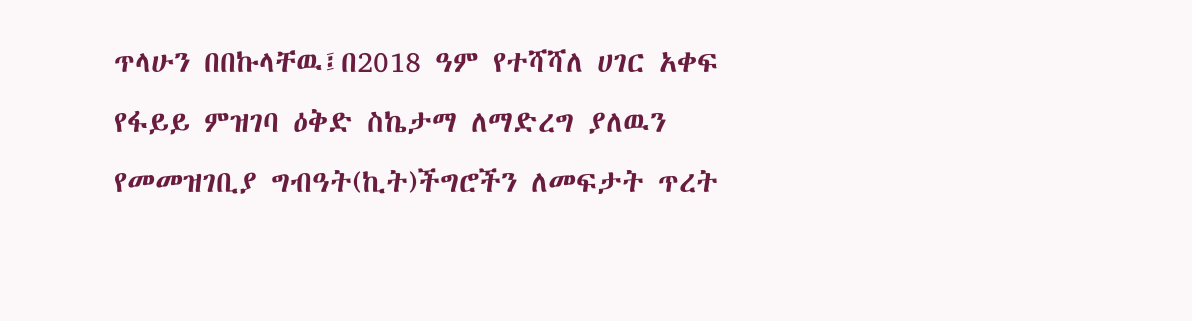ጥላሁን በበኩላቸዉ፤በ2018 ዓም የተሻሻለ ሀገር አቀፍ የፋይይ ምዝገባ ዕቅድ ስኬታማ ለማድረግ ያለዉን የመመዝገቢያ ግብዓት(ኪት)ችግሮችን ለመፍታት ጥረት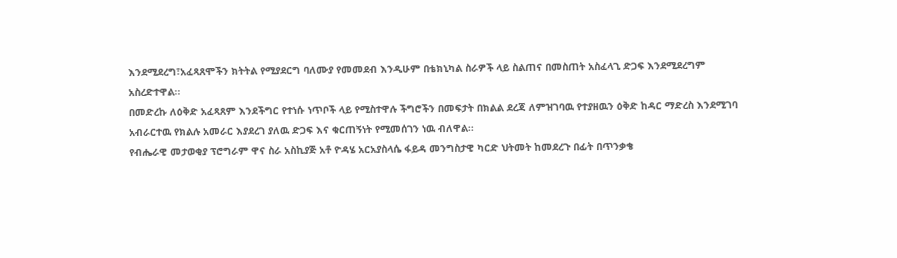እንደሚደረግ፣አፈጻጸሞችን ክትትል የሚያደርግ ባለሙያ የመመደብ እንዲሁም በቴክኒካል ስራዎች ላይ ስልጠና በመስጠት አስፈላጊ ድጋፍ እንደሚደረግም አስረድተዋል፡፡
በመድረኩ ለዕቅድ አፈጻጸም እንደችግር የተነሱ ነጥቦች ላይ የሚስተዋሉ ችግሮችን በመፍታት በክልል ደረጃ ለምዝገባዉ የተያዘዉን ዕቅድ ከዳር ማድረስ እንደሚገባ አብራርተዉ የክልሉ አመራር እያደረገ ያለዉ ድጋፍ እና ቁርጠኝነት የሚመሰገን ነዉ ብለዋል፡፡
የብሔራዊ መታወቂያ ፕሮግራም ዋና ስራ አስኪያጅ አቶ ዮዳሄ አርአያስላሴ ፋይዳ መንግስታዊ ካርድ ህትመት ከመደረጉ በፊት በጥንቃቄ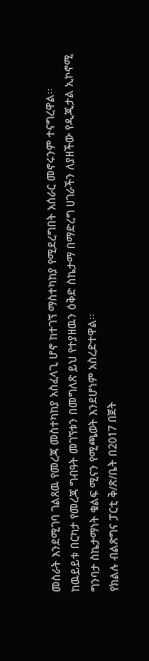መስራት እንደሚገባ ገልጸዉ የመረጃ መስተካከያ አስፈላጊ ሆኖ ከተገኘ ማስተካከያ የሚደረግበት አሰራር መኖሩንም ተናግረዋል፡፡
ከዉይይቱ በርካታ የመረጃ ግብዓት መገኘቱን በመግለጽ ይህ የተያዘዉን ዕቅድ ስኬታማ በማድረግ ሀገራችን ለያዘችው የዲጂታል ኢኮኖሚ ግንባታ ስኬታማነት ቁልፍ ሚናን የሚጫወት እንደሆነም አስረድተዋል፡፡
የክልሉ ብልጽግና ፓርቲ ቅ/ጽ/ቤት በ2017 በጀት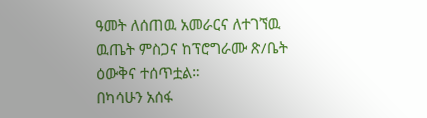ዓመት ለሰጠዉ አመራርና ለተገኘዉ ዉጤት ምስጋና ከፕሮግራሙ ጽ/ቤት ዕውቅና ተሰጥቷል።
በካሳሁን አሰፋ